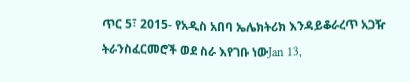ጥር 5፣ 2015- የአዲስ አበባ ኤሌክትሪክ እንዳይቆራረጥ አጋዥ ትራንስፈርመሮች ወደ ስራ እየገቡ ነውJan 13,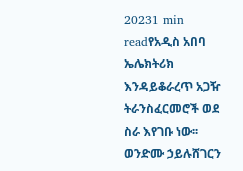20231 min readየአዲስ አበባ ኤሌክትሪክ እንዳይቆራረጥ አጋዥ ትራንስፈርመሮች ወደ ስራ እየገቡ ነው፡፡ ወንድሙ ኃይሉሸገርን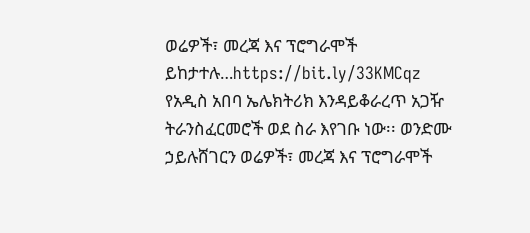ወሬዎች፣ መረጃ እና ፕሮግራሞች ይከታተሉ…https://bit.ly/33KMCqz
የአዲስ አበባ ኤሌክትሪክ እንዳይቆራረጥ አጋዥ ትራንስፈርመሮች ወደ ስራ እየገቡ ነው፡፡ ወንድሙ ኃይሉሸገርን ወሬዎች፣ መረጃ እና ፕሮግራሞች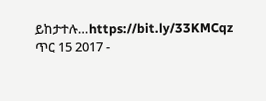ይከታተሉ…https://bit.ly/33KMCqz
ጥር 15 2017 -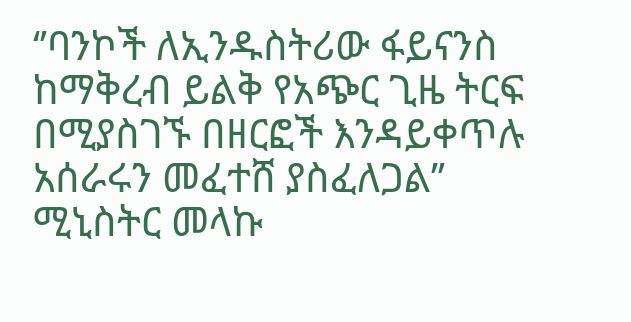‘’ባንኮች ለኢንዱስትሪው ፋይናንስ ከማቅረብ ይልቅ የአጭር ጊዜ ትርፍ በሚያስገኙ በዘርፎች እንዳይቀጥሉ አሰራሩን መፈተሸ ያስፈለጋል’’ ሚኒስትር መላኩ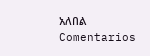አለበል
Comentarios